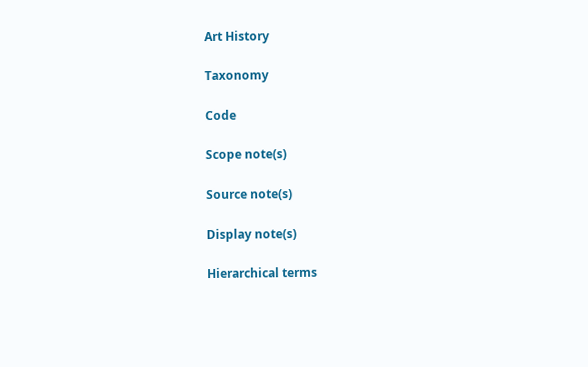Art History

Taxonomy

Code

Scope note(s)

Source note(s)

Display note(s)

Hierarchical terms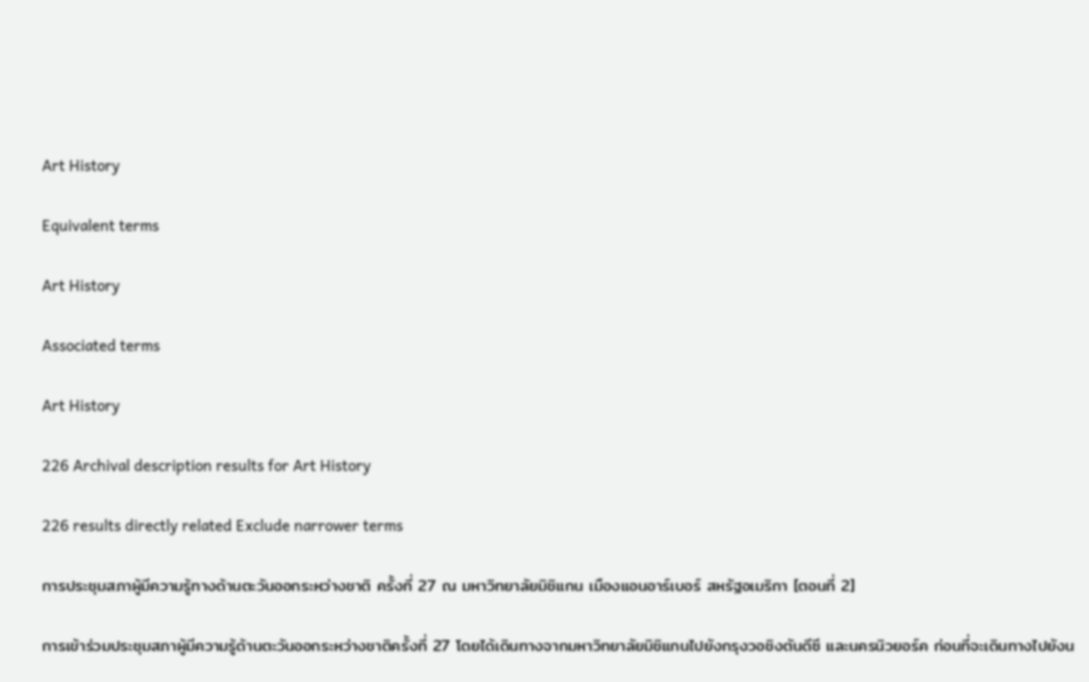Art History

Equivalent terms

Art History

Associated terms

Art History

226 Archival description results for Art History

226 results directly related Exclude narrower terms

การประชุมสภาผู้มีความรู้ทางด้านตะวันออกระหว่างชาติ ครั้งที่ 27 ณ มหาวิทยาลัยมิชิแกน เมืองแอนอาร์เบอร์ สหรัฐอเมริกา [ตอนที่ 2]

การเข้าร่วมประชุมสภาผู้มีความรู้ด้านตะวันออกระหว่างชาติครั้งที่ 27 โดยได้เดินทางจากมหาวิทยาลัยมิชิแกนไปยังกรุงวอชิงตันดีซี และนครนิวยอร์ค ก่อนที่จะเดินทางไปยังน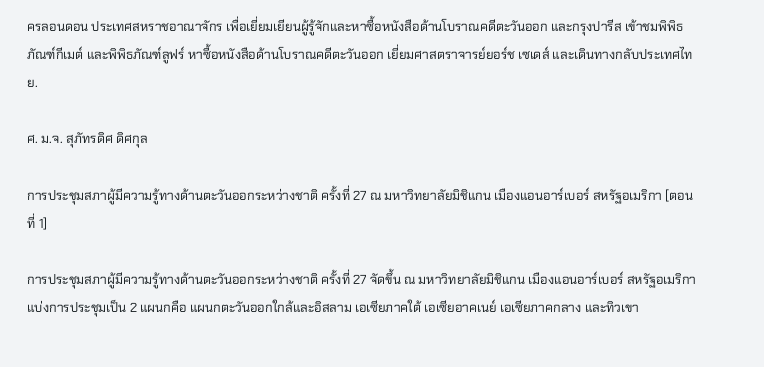ครลอนดอน ประเทศสหราชอาณาจักร เพื่อเยี่ยมเยียนผู้รู้จักและหาซื้อหนังสือด้านโบราณคดีตะวันออก และกรุงปารีส เข้าชมพิพิธภัณฑ์กีเมต์ และพิพิธภัณฑ์ลูฟร์ หาซื้อหนังสือด้านโบราณคดีตะวันออก เยี่ยมศาสตราจารย์ยอร์ช เซเดส์ และเดินทางกลับประเทศไทย.

ศ. ม.จ. สุภัทรดิศ ดิศกุล

การประชุมสภาผู้มีความรู้ทางด้านตะวันออกระหว่างชาติ ครั้งที่ 27 ณ มหาวิทยาลัยมิชิแกน เมืองแอนอาร์เบอร์ สหรัฐอเมริกา [ตอนที่ 1]

การประชุมสภาผู้มีความรู้ทางด้านตะวันออกระหว่างชาติ ครั้งที่ 27 จัดขึ้น ณ มหาวิทยาลัยมิชิแกน เมืองแอนอาร์เบอร์ สหรัฐอเมริกา แบ่งการประชุมเป็น 2 แผนกคือ แผนกตะวันออกใกล้และอิสลาม เอเซียภาคใต้ เอเซียอาคเนย์ เอเซียภาคกลาง และทิวเขา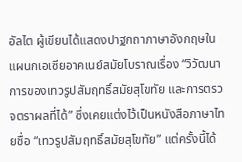อัลไต ผู้เขียนได้แสดงปาฐกถาภาษาอังกฤษในแผนกเอเซียอาคเนย์สมัยโบราณเรื่อง “วิวัฒนาการของเทวรูปสัมฤทธิ์สมัยสุโขทัย และการตรวจตราผลที่ได้” ซึ่งเคยแต่งไว้เป็นหนังสือภาษาไทยชื่อ “เทวรูปสัมฤทธิ์สมัยสุโขทัย” แต่ครั้งนี้ได้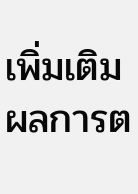เพิ่มเติมผลการต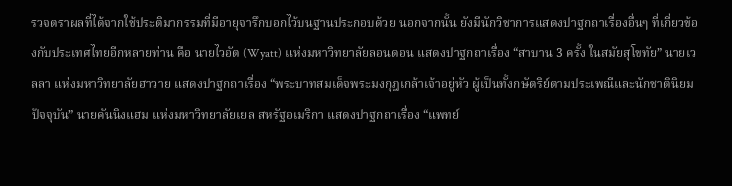รวจตราผลที่ได้จากใช้ประติมากรรมที่มีอายุจารึกบอกไว้บนฐานประกอบด้วย นอกจากนั้น ยังมีนักวิชาการแสดงปาฐกถาเรื่องอื่นๆ ที่เกี่ยวข้องกับประเทศไทยอีกหลายท่าน คือ นายไวอัต (Wyatt) แห่งมหาวิทยาลัยลอนดอน แสดงปาฐกถาเรื่อง “สาบาน 3 ครั้ง ในสมัยสุโขทัย” นายเวลลา แห่งมหาวิทยาลัยฮาวาย แสดงปาฐกถาเรื่อง “พระบาทสมเด็จพระมงกุฎเกล้าเจ้าอยู่หัว ผู้เป็นทั้งกษัตริย์ตามประเพณีและนักชาตินิยมปัจจุบัน” นายคันนิงแฮม แห่งมหาวิทยาลัยเยล สหรัฐอเมริกา แสดงปาฐกถาเรื่อง “แพทย์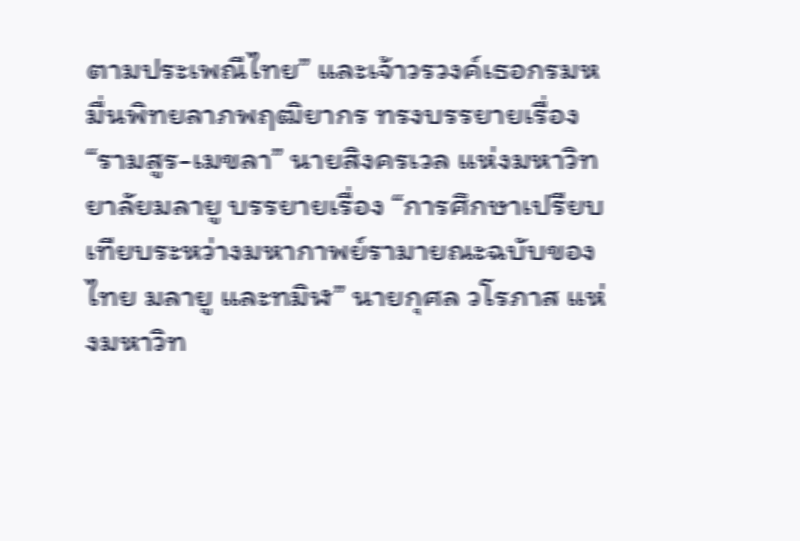ตามประเพณีไทย” และเจ้าวรวงค์เธอกรมหมื่นพิทยลาภพฤฒิยากร ทรงบรรยายเรื่อง “รามสูร-เมขลา” นายสิงครเวล แห่งมหาวิทยาลัยมลายู บรรยายเรื่อง “การศึกษาเปรียบเทียบระหว่างมหากาพย์รามายณะฉบับของไทย มลายู และทมิฬ” นายกุศล วโรภาส แห่งมหาวิท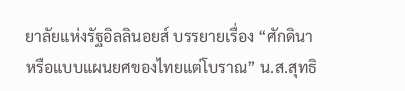ยาลัยแห่งรัฐอิลลินอยส์ บรรยายเรื่อง “ศักดินาหรือแบบแผนยศของไทยแต่โบราณ” น.ส.สุทธิ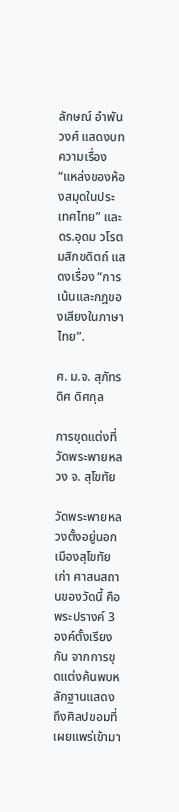ลักษณ์ อำพันวงศ์ แสดงบทความเรื่อง “แหล่งของห้องสมุดในประเทศไทย” และ ดร.อุดม วโรตมสิกขดิตถ์ แสดงเรื่อง “การเน้นและกฎของเสียงในภาษาไทย”.

ศ. ม.จ. สุภัทรดิศ ดิศกุล

การขุดแต่งที่วัดพระพายหลวง จ. สุโขทัย

วัดพระพายหลวงตั้งอยู่นอกเมืองสุโขทัยเก่า ศาสนสถานของวัดนี้ คือ พระปรางค์ 3 องค์ตั้งเรียงกัน จากการขุดแต่งค้นพบหลักฐานแสดงถึงศิลปขอมที่เผยแพร่เข้ามา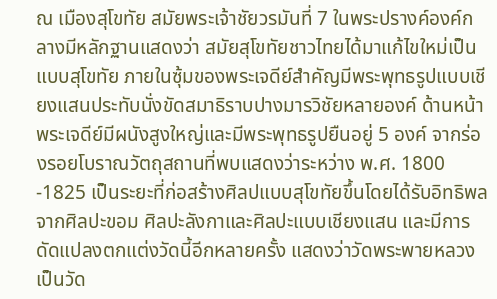ณ เมืองสุโขทัย สมัยพระเจ้าชัยวรมันที่ 7 ในพระปรางค์องค์กลางมีหลักฐานแสดงว่า สมัยสุโขทัยชาวไทยได้มาแก้ไขใหม่เป็นแบบสุโขทัย ภายในซุ้มของพระเจดีย์สำคัญมีพระพุทธรูปแบบเชียงแสนประทับนั่งขัดสมาธิราบปางมารวิชัยหลายองค์ ด้านหน้าพระเจดีย์มีผนังสูงใหญ่และมีพระพุทธรูปยืนอยู่ 5 องค์ จากร่องรอยโบราณวัตถุสถานที่พบแสดงว่าระหว่าง พ.ศ. 1800 -1825 เป็นระยะที่ก่อสร้างศิลปแบบสุโขทัยขึ้นโดยได้รับอิทธิพลจากศิลปะขอม ศิลปะลังกาและศิลปะแบบเชียงแสน และมีการดัดแปลงตกแต่งวัดนี้อีกหลายครั้ง แสดงว่าวัดพระพายหลวงเป็นวัด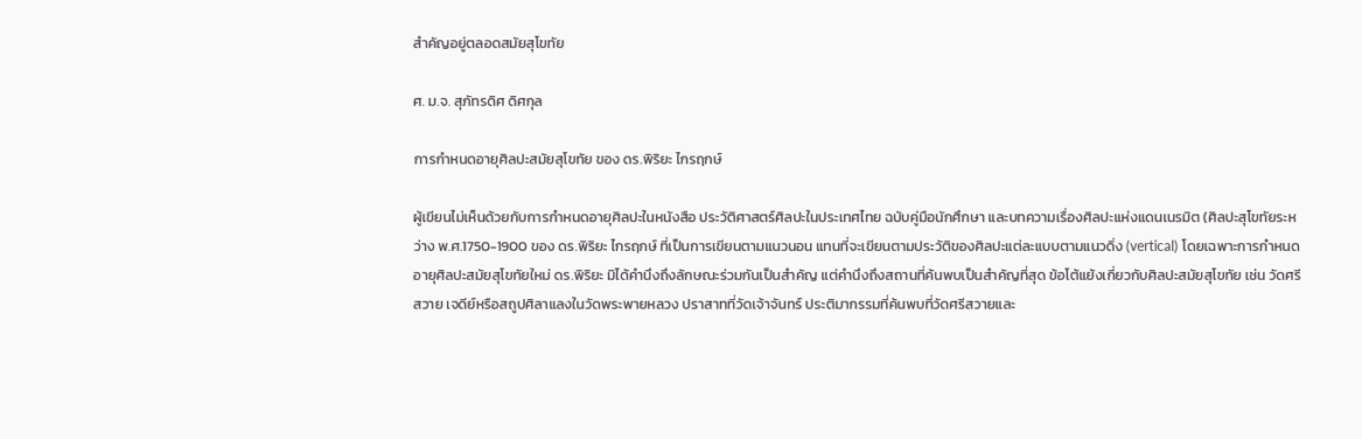สำคัญอยู่ตลอดสมัยสุโขทัย

ศ. ม.จ. สุภัทรดิศ ดิศกุล

การกำหนดอายุศิลปะสมัยสุโขทัย ของ ดร.พิริยะ ไกรฤกษ์

ผู้เขียนไม่เห็นด้วยกับการกำหนดอายุศิลปะในหนังสือ ประวัติศาสตร์ศิลปะในประเทศไทย ฉบับคู่มือนักศึกษา และบทความเรื่องศิลปะแห่งแดนเนรมิต (ศิลปะสุโขทัยระหว่าง พ.ศ.1750-1900 ของ ดร.พิริยะ ไกรฤกษ์ ที่เป็นการเขียนตามแนวนอน แทนที่จะเขียนตามประวัติของศิลปะแต่ละแบบตามแนวดิ่ง (vertical) โดยเฉพาะการกำหนดอายุศิลปะสมัยสุโขทัยใหม่ ดร.พิริยะ มิได้คำนึงถึงลักษณะร่วมกันเป็นสำคัญ แต่คำนึงถึงสถานที่ค้นพบเป็นสำคัญที่สุด ข้อโต้แย้งเกี่ยวกับศิลปะสมัยสุโขทัย เช่น วัดศรีสวาย เจดีย์หรือสถูปศิลาแลงในวัดพระพายหลวง ปราสาทที่วัดเจ้าจันทร์ ประติมากรรมที่ค้นพบที่วัดศรีสวายและ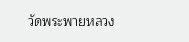วัดพระพายหลวง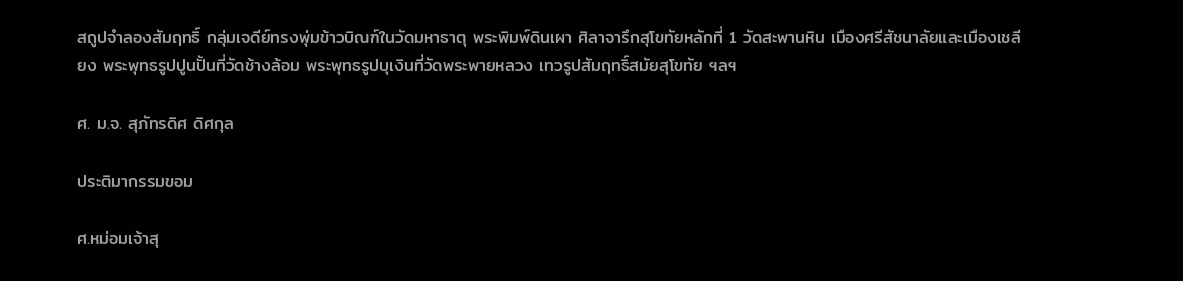สถูปจำลองสัมฤทธิ์ กลุ่มเจดีย์ทรงพุ่มข้าวบิณฑ์ในวัดมหาธาตุ พระพิมพ์ดินเผา ศิลาจารึกสุโขทัยหลักที่ 1 วัดสะพานหิน เมืองศรีสัชนาลัยและเมืองเชลียง พระพุทธรูปปูนปั้นที่วัดช้างล้อม พระพุทธรูปบุเงินที่วัดพระพายหลวง เทวรูปสัมฤทธิ์สมัยสุโขทัย ฯลฯ

ศ. ม.จ. สุภัทรดิศ ดิศกุล

ประติมากรรมขอม

ศ.หม่อมเจ้าสุ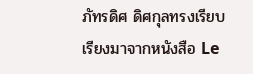ภัทรดิศ ดิศกุลทรงเรียบเรียงมาจากหนังสือ Le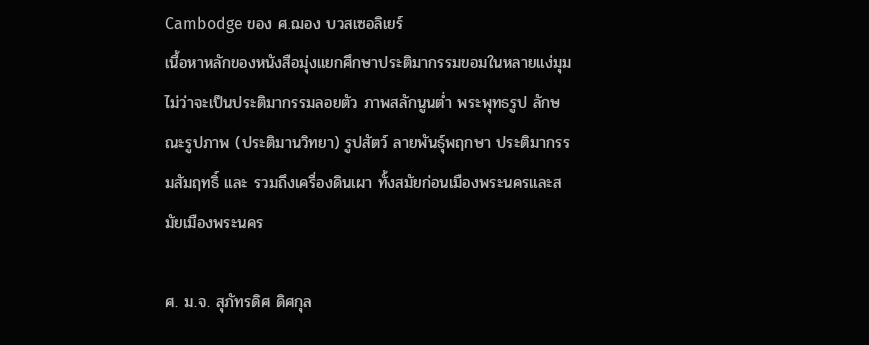Cambodge ของ ศ.ฌอง บวสเซอลิเยร์
เนื้อหาหลักของหนังสือมุ่งแยกศึกษาประติมากรรมขอมในหลายแง่มุม ไม่ว่าจะเป็นประติมากรรมลอยตัว ภาพสลักนูนต่ำ พระพุทธรูป ลักษณะรูปภาพ (ประติมานวิทยา) รูปสัตว์ ลายพันธุ์พฤกษา ประติมากรรมสัมฤทธิ์ และ รวมถึงเครื่องดินเผา ทั้งสมัยก่อนเมืองพระนครและสมัยเมืองพระนคร

ศ. ม.จ. สุภัทรดิศ ดิศกุล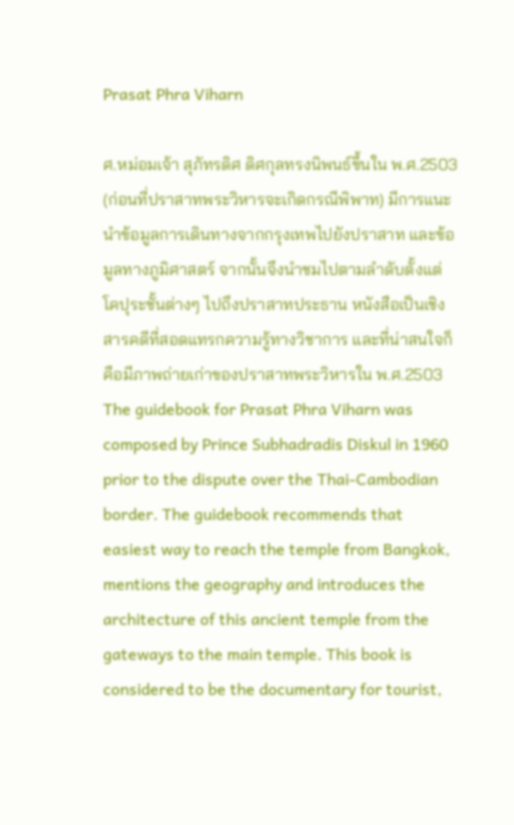Prasat Phra Viharn

ศ.หม่อมเจ้า สุภัทรดิศ ดิศกุลทรงนิพนธ์ขึ้นใน พ.ศ.2503 (ก่อนที่ปราสาทพระวิหารจะเกิดกรณีพิพาท) มีการแนะนำข้อมูลการเดินทางจากกรุงเทพไปยังปราสาท และข้อมูลทางภูมิศาสตร์ จากนั้นจึงนำชมไปตามลำดับตั้งแต่โคปุระชั้นต่างๆ ไปถึงปราสาทประธาน หนังสือเป็นเชิงสารคดีที่สอดแทรกความรู้ทางวิชาการ และที่น่าสนใจก็คือมีภาพถ่ายเก่าของปราสาทพระวิหารใน พ.ศ.2503
The guidebook for Prasat Phra Viharn was composed by Prince Subhadradis Diskul in 1960 prior to the dispute over the Thai-Cambodian border. The guidebook recommends that easiest way to reach the temple from Bangkok, mentions the geography and introduces the architecture of this ancient temple from the gateways to the main temple. This book is considered to be the documentary for tourist,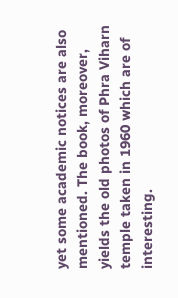yet some academic notices are also mentioned. The book, moreover, yields the old photos of Phra Viharn temple taken in 1960 which are of interesting.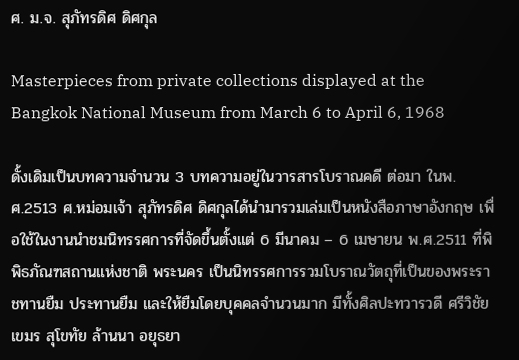ศ. ม.จ. สุภัทรดิศ ดิศกุล

Masterpieces from private collections displayed at the Bangkok National Museum from March 6 to April 6, 1968

ดั้งเดิมเป็นบทความจำนวน 3 บทความอยู่ในวารสารโบราณคดี ต่อมา ในพ.ศ.2513 ศ.หม่อมเจ้า สุภัทรดิศ ดิศกุลได้นำมารวมเล่มเป็นหนังสือภาษาอังกฤษ เพื่อใช้ในงานนำชมนิทรรศการที่จัดขึ้นตั้งแต่ 6 มีนาคม – 6 เมษายน พ.ศ.2511 ที่พิพิธภัณฑสถานแห่งชาติ พระนคร เป็นนิทรรศการรวมโบราณวัตถุที่เป็นของพระราชทานยืม ประทานยืม และให้ยืมโดยบุคคลจำนวนมาก มีทั้งศิลปะทวารวดี ศรีวิชัย เขมร สุโขทัย ล้านนา อยุธยา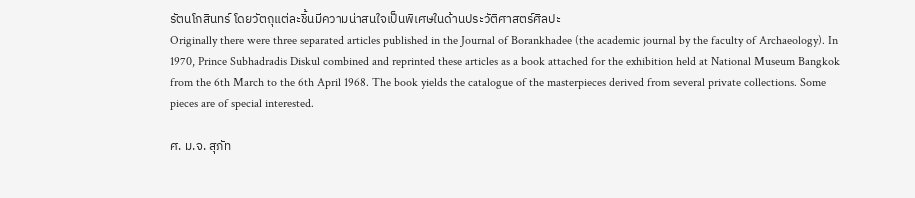รัตนโกสินทร์ โดยวัตถุแต่ละชิ้นมีความน่าสนใจเป็นพิเศษในด้านประวัติศาสตร์ศิลปะ
Originally there were three separated articles published in the Journal of Borankhadee (the academic journal by the faculty of Archaeology). In 1970, Prince Subhadradis Diskul combined and reprinted these articles as a book attached for the exhibition held at National Museum Bangkok from the 6th March to the 6th April 1968. The book yields the catalogue of the masterpieces derived from several private collections. Some pieces are of special interested.

ศ. ม.จ. สุภัท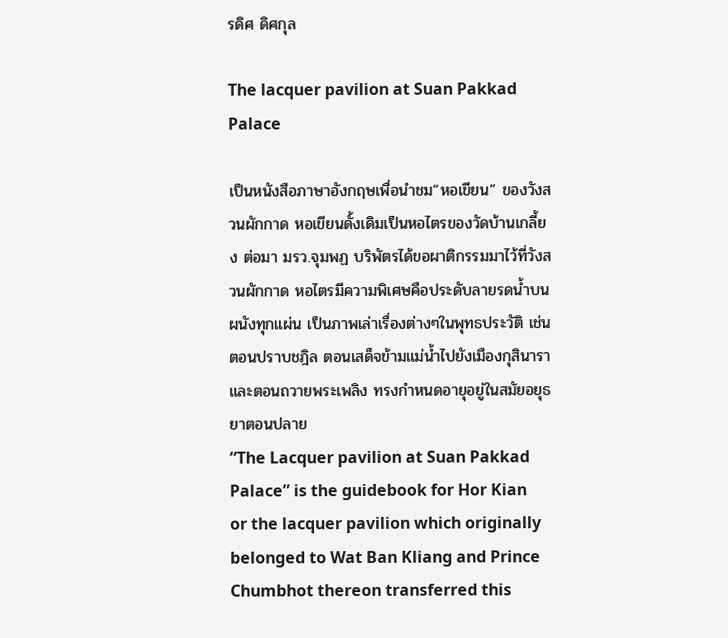รดิศ ดิศกุล

The lacquer pavilion at Suan Pakkad Palace

เป็นหนังสือภาษาอังกฤษเพื่อนำชม“หอเขียน” ของวังสวนผักกาด หอเขียนดั้งเดิมเป็นหอไตรของวัดบ้านเกลี้ยง ต่อมา มรว.จุมพฏ บริพัตรได้ขอผาติกรรมมาไว้ที่วังสวนผักกาด หอไตรมีความพิเศษคือประดับลายรดน้ำบนผนังทุกแผ่น เป็นภาพเล่าเรื่องต่างๆในพุทธประวัติ เช่น ตอนปราบชฎิล ตอนเสด็จข้ามแม่น้ำไปยังเมืองกุสินาราและตอนถวายพระเพลิง ทรงกำหนดอายุอยู่ในสมัยอยุธยาตอนปลาย
“The Lacquer pavilion at Suan Pakkad Palace” is the guidebook for Hor Kian or the lacquer pavilion which originally belonged to Wat Ban Kliang and Prince Chumbhot thereon transferred this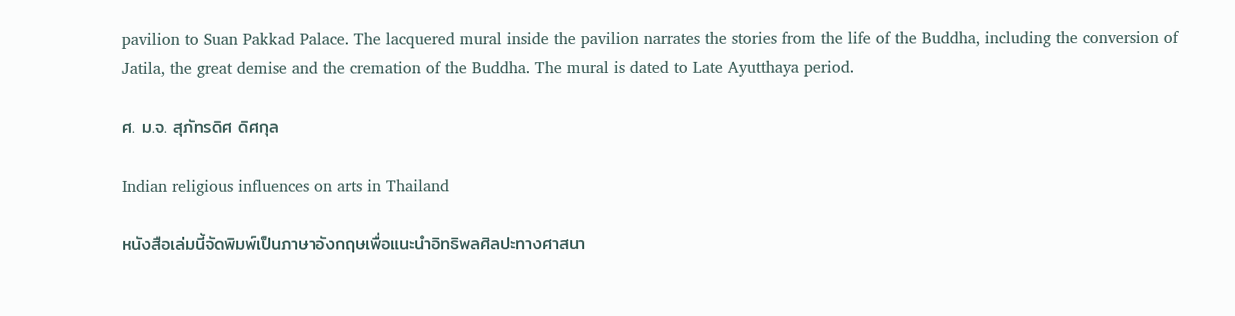pavilion to Suan Pakkad Palace. The lacquered mural inside the pavilion narrates the stories from the life of the Buddha, including the conversion of Jatila, the great demise and the cremation of the Buddha. The mural is dated to Late Ayutthaya period.

ศ. ม.จ. สุภัทรดิศ ดิศกุล

Indian religious influences on arts in Thailand

หนังสือเล่มนี้จัดพิมพ์เป็นภาษาอังกฤษเพื่อแนะนำอิทธิพลศิลปะทางศาสนา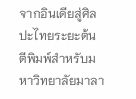จากอินเดียสู่ศิลปะไทยระยะต้น ตีพิมพ์สำหรับมหาวิทยาลัยมาลา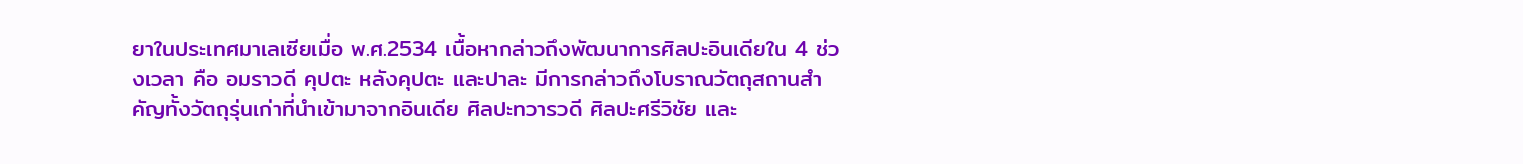ยาในประเทศมาเลเซียเมื่อ พ.ศ.2534 เนื้อหากล่าวถึงพัฒนาการศิลปะอินเดียใน 4 ช่วงเวลา คือ อมราวดี คุปตะ หลังคุปตะ และปาละ มีการกล่าวถึงโบราณวัตถุสถานสำคัญทั้งวัตถุรุ่นเก่าที่นำเข้ามาจากอินเดีย ศิลปะทวารวดี ศิลปะศรีวิชัย และ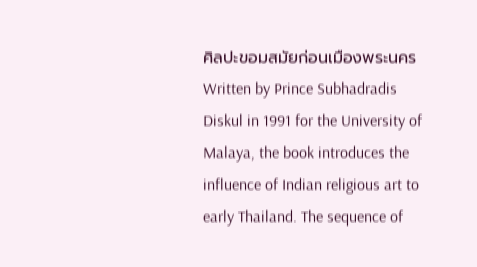ศิลปะขอมสมัยก่อนเมืองพระนคร
Written by Prince Subhadradis Diskul in 1991 for the University of Malaya, the book introduces the influence of Indian religious art to early Thailand. The sequence of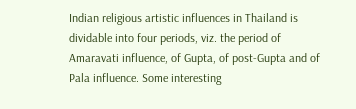Indian religious artistic influences in Thailand is dividable into four periods, viz. the period of Amaravati influence, of Gupta, of post-Gupta and of Pala influence. Some interesting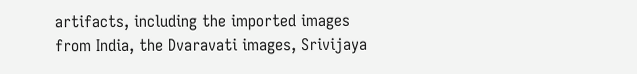artifacts, including the imported images from India, the Dvaravati images, Srivijaya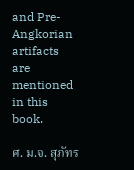and Pre-Angkorian artifacts are mentioned in this book.

ศ. ม.จ. สุภัทร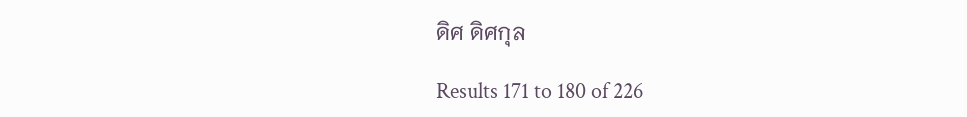ดิศ ดิศกุล

Results 171 to 180 of 226